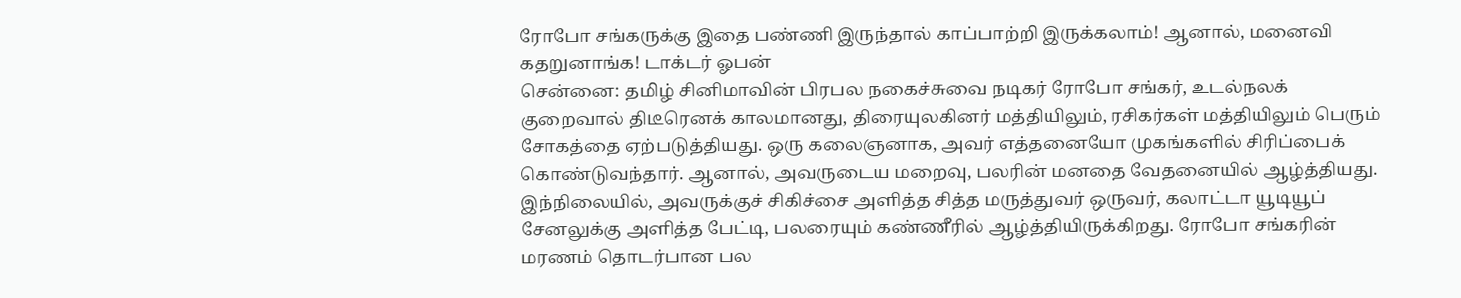ரோபோ சங்கருக்கு இதை பண்ணி இருந்தால் காப்பாற்றி இருக்கலாம்! ஆனால், மனைவி கதறுனாங்க! டாக்டர் ஓபன்
சென்னை: தமிழ் சினிமாவின் பிரபல நகைச்சுவை நடிகர் ரோபோ சங்கர், உடல்நலக் குறைவால் திடீரெனக் காலமானது, திரையுலகினர் மத்தியிலும், ரசிகர்கள் மத்தியிலும் பெரும் சோகத்தை ஏற்படுத்தியது. ஒரு கலைஞனாக, அவர் எத்தனையோ முகங்களில் சிரிப்பைக் கொண்டுவந்தார். ஆனால், அவருடைய மறைவு, பலரின் மனதை வேதனையில் ஆழ்த்தியது. இந்நிலையில், அவருக்குச் சிகிச்சை அளித்த சித்த மருத்துவர் ஒருவர், கலாட்டா யூடியூப் சேனலுக்கு அளித்த பேட்டி, பலரையும் கண்ணீரில் ஆழ்த்தியிருக்கிறது. ரோபோ சங்கரின் மரணம் தொடர்பான பல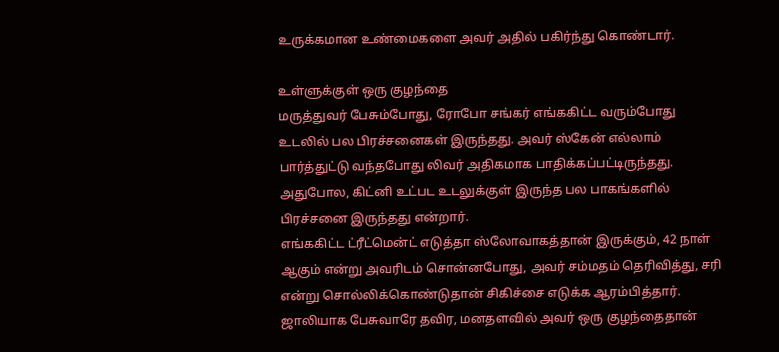உருக்கமான உண்மைகளை அவர் அதில் பகிர்ந்து கொண்டார்.

உள்ளுக்குள் ஒரு குழந்தை
மருத்துவர் பேசும்போது, ரோபோ சங்கர் எங்ககிட்ட வரும்போது உடலில் பல பிரச்சனைகள் இருந்தது. அவர் ஸ்கேன் எல்லாம் பார்த்துட்டு வந்தபோது லிவர் அதிகமாக பாதிக்கப்பட்டிருந்தது. அதுபோல, கிட்னி உட்பட உடலுக்குள் இருந்த பல பாகங்களில் பிரச்சனை இருந்தது என்றார்.
எங்ககிட்ட ட்ரீட்மென்ட் எடுத்தா ஸ்லோவாகத்தான் இருக்கும், 42 நாள் ஆகும் என்று அவரிடம் சொன்னபோது, அவர் சம்மதம் தெரிவித்து, சரி என்று சொல்லிக்கொண்டுதான் சிகிச்சை எடுக்க ஆரம்பித்தார். ஜாலியாக பேசுவாரே தவிர, மனதளவில் அவர் ஒரு குழந்தைதான்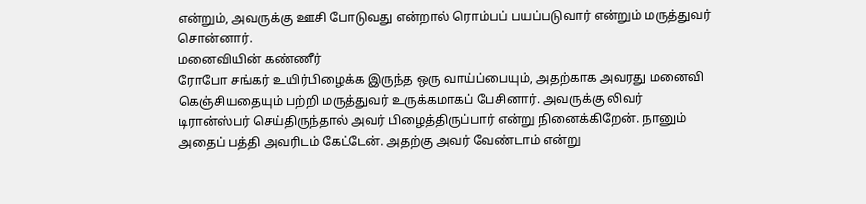என்றும், அவருக்கு ஊசி போடுவது என்றால் ரொம்பப் பயப்படுவார் என்றும் மருத்துவர் சொன்னார்.
மனைவியின் கண்ணீர்
ரோபோ சங்கர் உயிர்பிழைக்க இருந்த ஒரு வாய்ப்பையும், அதற்காக அவரது மனைவி கெஞ்சியதையும் பற்றி மருத்துவர் உருக்கமாகப் பேசினார். அவருக்கு லிவர் டிரான்ஸ்பர் செய்திருந்தால் அவர் பிழைத்திருப்பார் என்று நினைக்கிறேன். நானும் அதைப் பத்தி அவரிடம் கேட்டேன். அதற்கு அவர் வேண்டாம் என்று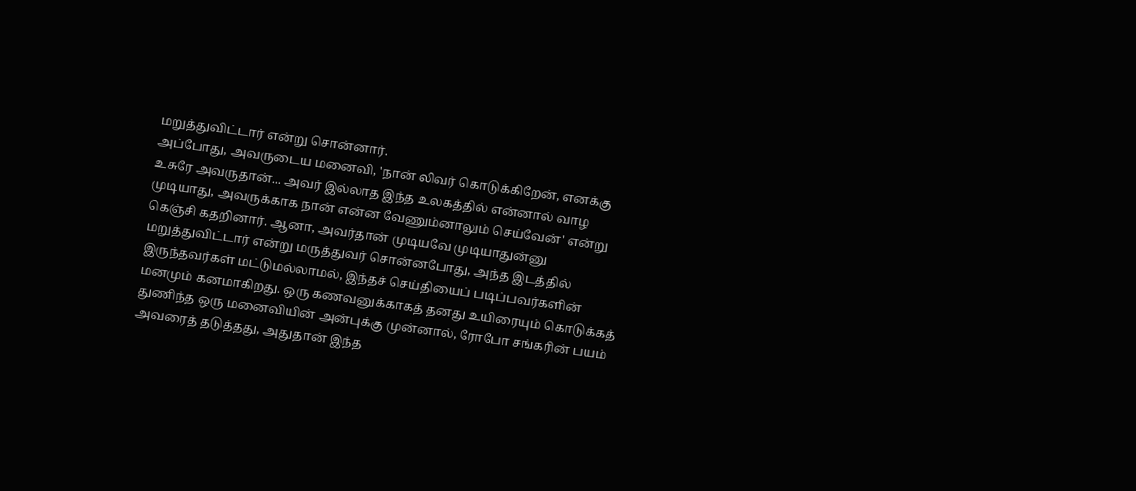மறுத்துவிட்டார் என்று சொன்னார்.
அப்போது, அவருடைய மனைவி, 'நான் லிவர் கொடுக்கிறேன், எனக்கு உசுரே அவருதான்... அவர் இல்லாத இந்த உலகத்தில் என்னால் வாழ முடியாது, அவருக்காக நான் என்ன வேணும்னாலும் செய்வேன்' என்று கெஞ்சி கதறினார். ஆனா, அவர்தான் முடியவே முடியாதுன்னு மறுத்துவிட்டார் என்று மருத்துவர் சொன்னபோது, அந்த இடத்தில் இருந்தவர்கள் மட்டுமல்லாமல், இந்தச் செய்தியைப் படிப்பவர்களின் மனமும் கனமாகிறது. ஒரு கணவனுக்காகத் தனது உயிரையும் கொடுக்கத் துணிந்த ஒரு மனைவியின் அன்புக்கு முன்னால், ரோபோ சங்கரின் பயம் அவரைத் தடுத்தது, அதுதான் இந்த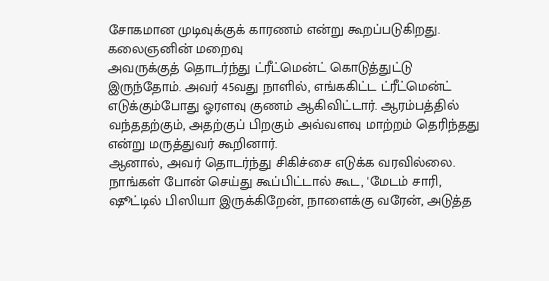சோகமான முடிவுக்குக் காரணம் என்று கூறப்படுகிறது.
கலைஞனின் மறைவு
அவருக்குத் தொடர்ந்து ட்ரீட்மென்ட் கொடுத்துட்டு இருந்தோம். அவர் 45வது நாளில், எங்ககிட்ட ட்ரீட்மென்ட் எடுக்கும்போது ஓரளவு குணம் ஆகிவிட்டார். ஆரம்பத்தில் வந்ததற்கும், அதற்குப் பிறகும் அவ்வளவு மாற்றம் தெரிந்தது என்று மருத்துவர் கூறினார்.
ஆனால், அவர் தொடர்ந்து சிகிச்சை எடுக்க வரவில்லை. நாங்கள் போன் செய்து கூப்பிட்டால் கூட, 'மேடம் சாரி, ஷூட்டில் பிஸியா இருக்கிறேன், நாளைக்கு வரேன், அடுத்த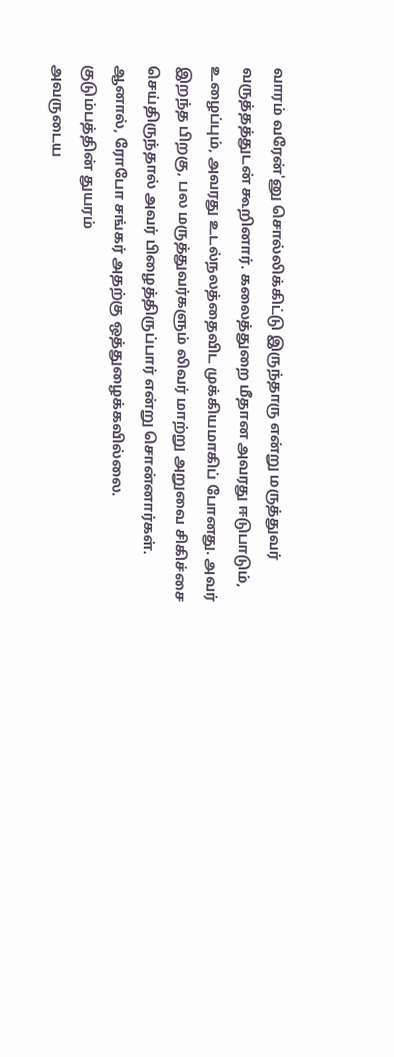வாரம் வரேன்'னு சொல்லிக்கிட்டு இருந்தாரு என்று மருத்துவர் வருத்தத்துடன் கூறினார். கலைத்துறை மீதான அவரது ஈடுபாடும், உழைப்பும், அவரது உடல்நலத்தைவிட முக்கியமாகிப் போனது. அவர் இறந்த பிறகு, பல மருத்துவர்களும் லிவர் மாற்று அறுவை சிகிச்சை செய்திருந்தால் அவர் பிழைத்திருப்பார் என்று சொன்னார்கள். ஆனால், ரோபோ சங்கர் அதற்கு ஒத்துழைக்கவில்லை.
குடும்பத்தின் துயரம்
அவருடைய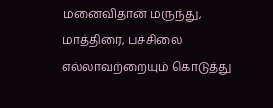மனைவிதான் மருந்து, மாத்திரை, பச்சிலை எல்லாவற்றையும் கொடுத்து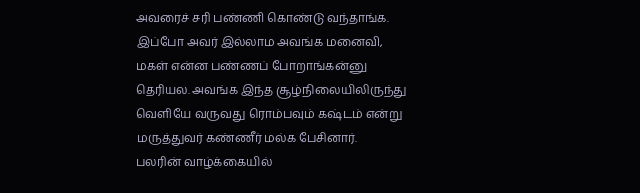அவரைச் சரி பண்ணி கொண்டு வந்தாங்க. இப்போ அவர் இல்லாம அவங்க மனைவி, மகள் என்ன பண்ணப் போறாங்கன்னு தெரியல. அவங்க இந்த சூழ்நிலையிலிருந்து வெளியே வருவது ரொம்பவும் கஷ்டம் என்று மருத்துவர் கண்ணீர் மல்க பேசினார்.
பலரின் வாழ்க்கையில்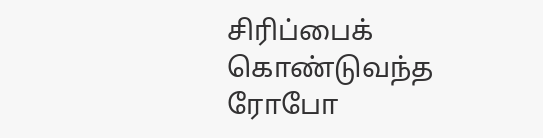சிரிப்பைக் கொண்டுவந்த ரோபோ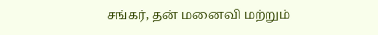சங்கர், தன் மனைவி மற்றும்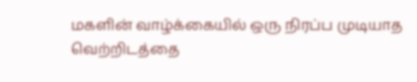மகளின் வாழ்க்கையில் ஒரு நிரப்ப முடியாத வெற்றிடத்தை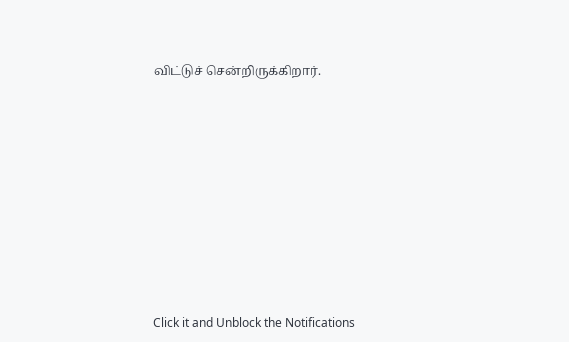விட்டுச் சென்றிருக்கிறார்.












Click it and Unblock the Notifications